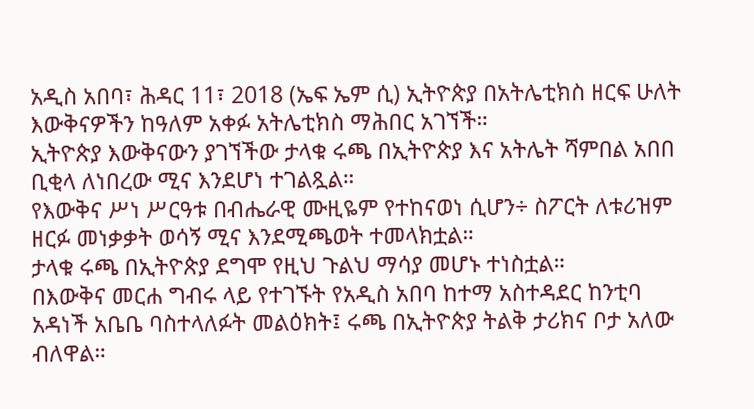አዲስ አበባ፣ ሕዳር 11፣ 2018 (ኤፍ ኤም ሲ) ኢትዮጵያ በአትሌቲክስ ዘርፍ ሁለት እውቅናዎችን ከዓለም አቀፉ አትሌቲክስ ማሕበር አገኘች።
ኢትዮጵያ እውቅናውን ያገኘችው ታላቁ ሩጫ በኢትዮጵያ እና አትሌት ሻምበል አበበ ቢቂላ ለነበረው ሚና እንደሆነ ተገልጿል።
የእውቅና ሥነ ሥርዓቱ በብሔራዊ ሙዚዬም የተከናወነ ሲሆን÷ ስፖርት ለቱሪዝም ዘርፉ መነቃቃት ወሳኝ ሚና እንደሚጫወት ተመላክቷል።
ታላቁ ሩጫ በኢትዮጵያ ደግሞ የዚህ ጉልህ ማሳያ መሆኑ ተነስቷል።
በእውቅና መርሐ ግብሩ ላይ የተገኙት የአዲስ አበባ ከተማ አስተዳደር ከንቲባ አዳነች አቤቤ ባስተላለፉት መልዕክት፤ ሩጫ በኢትዮጵያ ትልቅ ታሪክና ቦታ አለው ብለዋል።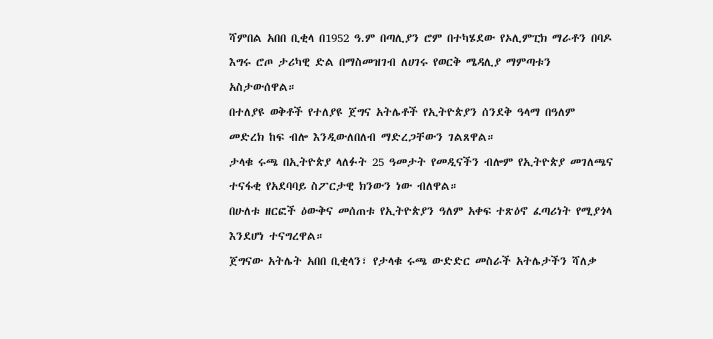ሻምበል አበበ ቢቂላ በ1952 ዓ.ም በጣሊያን ሮም በተካሄደው የኦሊምፒክ ማራቶን በባዶ እግሩ ሮጦ ታሪካዊ ድል በማስመዝገብ ለሀገሩ የወርቅ ሜዳሊያ ማምጣቱን አስታውሰዋል።
በተለያዩ ወቅቶች የተለያዩ ጀግና አትሌቶች የኢትዮጵያን ሰንደቅ ዓላማ በዓለም መድረክ ከፍ ብሎ እንዲውለበለብ ማድረጋቸውን ገልጸዋል።
ታላቁ ሩጫ በኢትዮጵያ ላለፉት 25 ዓመታት የመዲናችን ብሎም የኢትዮጵያ መገለጫና ተናፋቂ የአደባባይ ስፖርታዊ ክንውን ነው ብለዋል።
በሁለቱ ዘርፎች ዕውቅና መሰጠቱ የኢትዮጵያን ዓለም አቀፍ ተጽዕኖ ፈጣሪነት የሚያጎላ እንደሆነ ተናግረዋል።
ጀግናው አትሌት አበበ ቢቂላን፣ የታላቁ ሩጫ ውድድር መስራች አትሌታችን ሻለቃ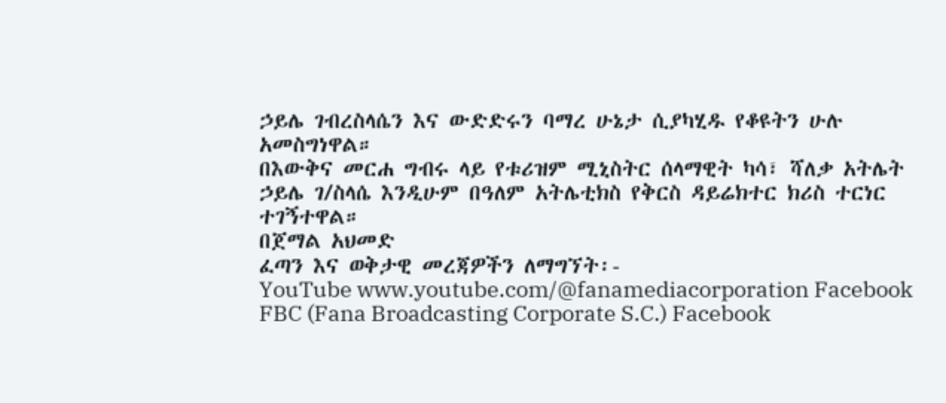ኃይሌ ገብረስላሴን እና ውድድሩን ባማረ ሁኔታ ሲያካሂዱ የቆዩትን ሁሉ አመስግነዋል።
በእውቅና መርሐ ግብሩ ላይ የቱሪዝም ሚኒስትር ሰላማዊት ካሳ፣ ሻለቃ አትሌት ኃይሌ ገ/ስላሴ እንዲሁም በዓለም አትሌቲክስ የቅርስ ዳይሬክተር ክሪስ ተርነር ተገኝተዋል።
በጀማል አህመድ
ፈጣን እና ወቅታዊ መረጃዎችን ለማግኘት፡-
YouTube www.youtube.com/@fanamediacorporation Facebook FBC (Fana Broadcasting Corporate S.C.) Facebook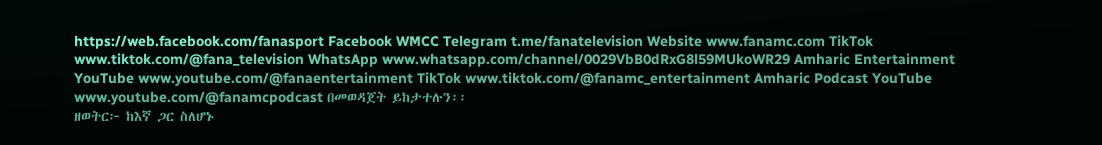https://web.facebook.com/fanasport Facebook WMCC Telegram t.me/fanatelevision Website www.fanamc.com TikTok www.tiktok.com/@fana_television WhatsApp www.whatsapp.com/channel/0029VbB0dRxG8l59MUkoWR29 Amharic Entertainment YouTube www.youtube.com/@fanaentertainment TikTok www.tiktok.com/@fanamc_entertainment Amharic Podcast YouTube www.youtube.com/@fanamcpodcast በመወዳጀት ይከታተሉን፡፡
ዘወትር፦ ከእኛ ጋር ስለሆኑ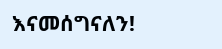እናመሰግናለን!